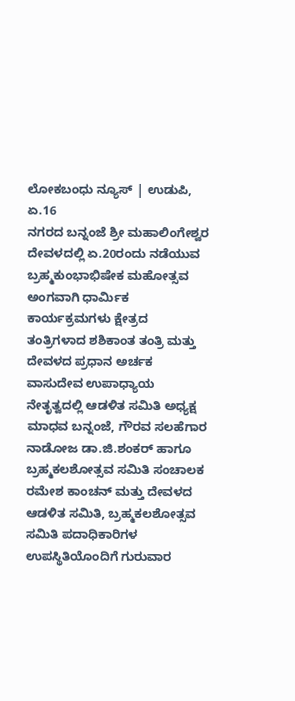ಲೋಕಬಂಧು ನ್ಯೂಸ್ | ಉಡುಪಿ, ಏ.16
ನಗರದ ಬನ್ನಂಜೆ ಶ್ರೀ ಮಹಾಲಿಂಗೇಶ್ವರ ದೇವಳದಲ್ಲಿ ಏ.20ರಂದು ನಡೆಯುವ ಬ್ರಹ್ಮಕುಂಭಾಭಿಷೇಕ ಮಹೋತ್ಸವ ಅಂಗವಾಗಿ ಧಾರ್ಮಿಕ ಕಾರ್ಯಕ್ರಮಗಳು ಕ್ಷೇತ್ರದ ತಂತ್ರಿಗಳಾದ ಶಶಿಕಾಂತ ತಂತ್ರಿ ಮತ್ತು ದೇವಳದ ಪ್ರಧಾನ ಅರ್ಚಕ ವಾಸುದೇವ ಉಪಾಧ್ಯಾಯ ನೇತೃತ್ವದಲ್ಲಿ ಆಡಳಿತ ಸಮಿತಿ ಅಧ್ಯಕ್ಷ ಮಾಧವ ಬನ್ನಂಜೆ, ಗೌರವ ಸಲಹೆಗಾರ ನಾಡೋಜ ಡಾ.ಜಿ.ಶಂಕರ್ ಹಾಗೂ ಬ್ರಹ್ಮಕಲಶೋತ್ಸವ ಸಮಿತಿ ಸಂಚಾಲಕ ರಮೇಶ ಕಾಂಚನ್ ಮತ್ತು ದೇವಳದ ಆಡಳಿತ ಸಮಿತಿ, ಬ್ರಹ್ಮಕಲಶೋತ್ಸವ ಸಮಿತಿ ಪದಾಧಿಕಾರಿಗಳ ಉಪಸ್ಥಿತಿಯೊಂದಿಗೆ ಗುರುವಾರ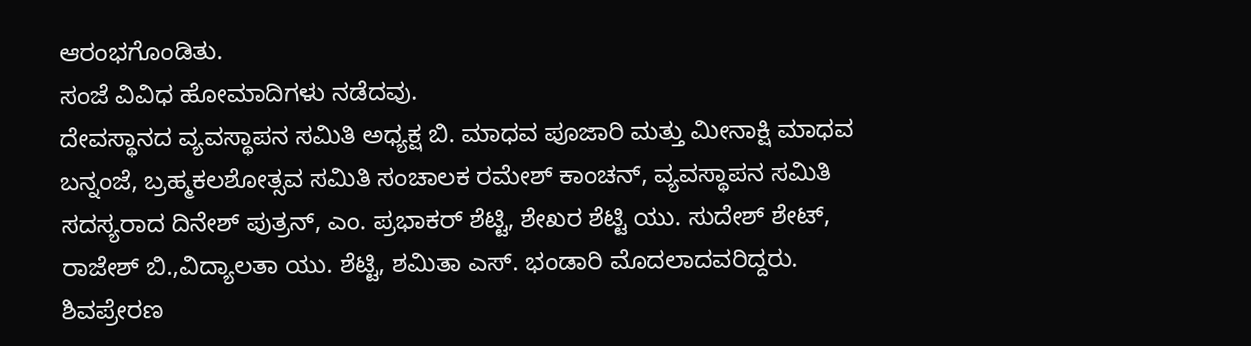ಆರಂಭಗೊಂಡಿತು.
ಸಂಜೆ ವಿವಿಧ ಹೋಮಾದಿಗಳು ನಡೆದವು.
ದೇವಸ್ಥಾನದ ವ್ಯವಸ್ಥಾಪನ ಸಮಿತಿ ಅಧ್ಯಕ್ಷ ಬಿ. ಮಾಧವ ಪೂಜಾರಿ ಮತ್ತು ಮೀನಾಕ್ಷಿ ಮಾಧವ ಬನ್ನಂಜೆ, ಬ್ರಹ್ಮಕಲಶೋತ್ಸವ ಸಮಿತಿ ಸಂಚಾಲಕ ರಮೇಶ್ ಕಾಂಚನ್, ವ್ಯವಸ್ಥಾಪನ ಸಮಿತಿ ಸದಸ್ಯರಾದ ದಿನೇಶ್ ಪುತ್ರನ್, ಎಂ. ಪ್ರಭಾಕರ್ ಶೆಟ್ಟಿ, ಶೇಖರ ಶೆಟ್ಟಿ ಯು. ಸುದೇಶ್ ಶೇಟ್, ರಾಜೇಶ್ ಬಿ.,ವಿದ್ಯಾಲತಾ ಯು. ಶೆಟ್ಟಿ, ಶಮಿತಾ ಎಸ್. ಭಂಡಾರಿ ಮೊದಲಾದವರಿದ್ದರು.
ಶಿವಪ್ರೇರಣ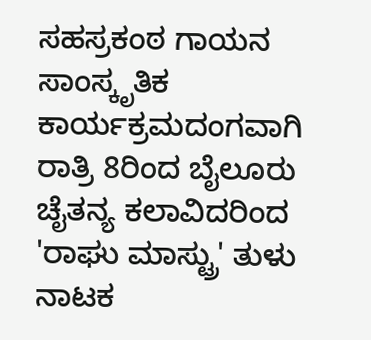ಸಹಸ್ರಕಂಠ ಗಾಯನ
ಸಾಂಸ್ಕೃತಿಕ ಕಾರ್ಯಕ್ರಮದಂಗವಾಗಿ ರಾತ್ರಿ 8ರಿಂದ ಬೈಲೂರು ಚೈತನ್ಯ ಕಲಾವಿದರಿಂದ 'ರಾಘು ಮಾಸ್ಟ್ರು' ತುಳು ನಾಟಕ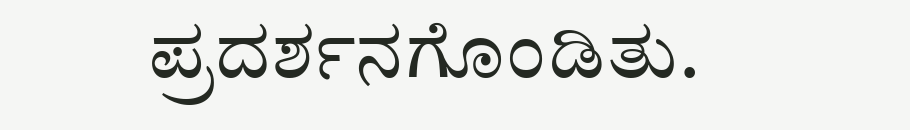ಪ್ರದರ್ಶನಗೊಂಡಿತು.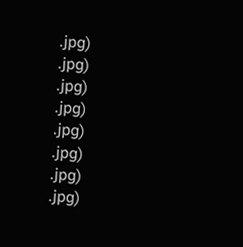.jpg)
.jpg)
.jpg)
.jpg)
.jpg)
.jpg)
.jpg)
.jpg)